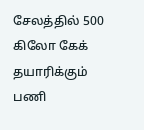சேலத்தில் 500 கிலோ கேக் தயாரிக்கும் பணி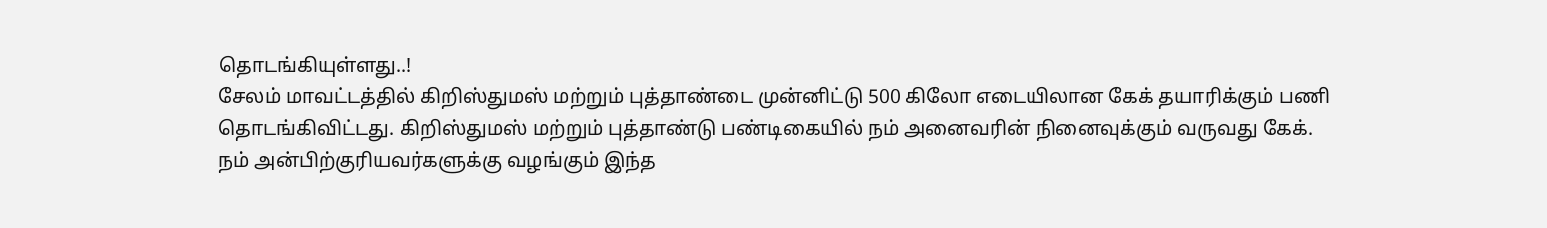தொடங்கியுள்ளது..!
சேலம் மாவட்டத்தில் கிறிஸ்துமஸ் மற்றும் புத்தாண்டை முன்னிட்டு 500 கிலோ எடையிலான கேக் தயாரிக்கும் பணி தொடங்கிவிட்டது. கிறிஸ்துமஸ் மற்றும் புத்தாண்டு பண்டிகையில் நம் அனைவரின் நினைவுக்கும் வருவது கேக்.
நம் அன்பிற்குரியவர்களுக்கு வழங்கும் இந்த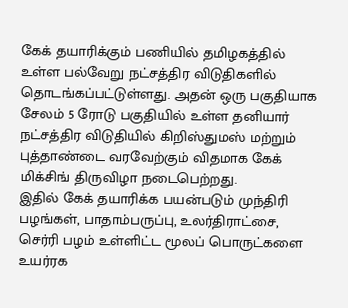கேக் தயாரிக்கும் பணியில் தமிழகத்தில் உள்ள பல்வேறு நட்சத்திர விடுதிகளில் தொடங்கப்பட்டுள்ளது. அதன் ஒரு பகுதியாக சேலம் 5 ரோடு பகுதியில் உள்ள தனியார் நட்சத்திர விடுதியில் கிறிஸ்துமஸ் மற்றும் புத்தாண்டை வரவேற்கும் விதமாக கேக் மிக்சிங் திருவிழா நடைபெற்றது.
இதில் கேக் தயாரிக்க பயன்படும் முந்திரி பழங்கள், பாதாம்பருப்பு, உலர்திராட்சை, செர்ரி பழம் உள்ளிட்ட மூலப் பொருட்களை உயர்ரக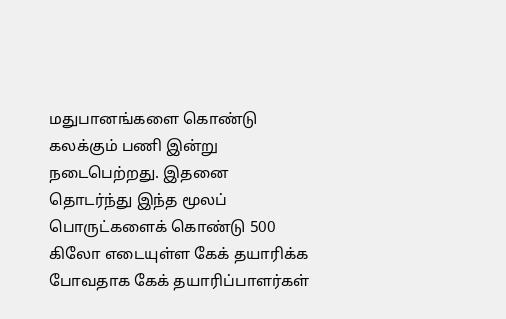மதுபானங்களை கொண்டு கலக்கும் பணி இன்று நடைபெற்றது. இதனை தொடர்ந்து இந்த மூலப் பொருட்களைக் கொண்டு 500 கிலோ எடையுள்ள கேக் தயாரிக்க போவதாக கேக் தயாரிப்பாளர்கள்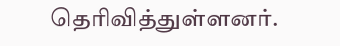தெரிவித்துள்ளனர்.